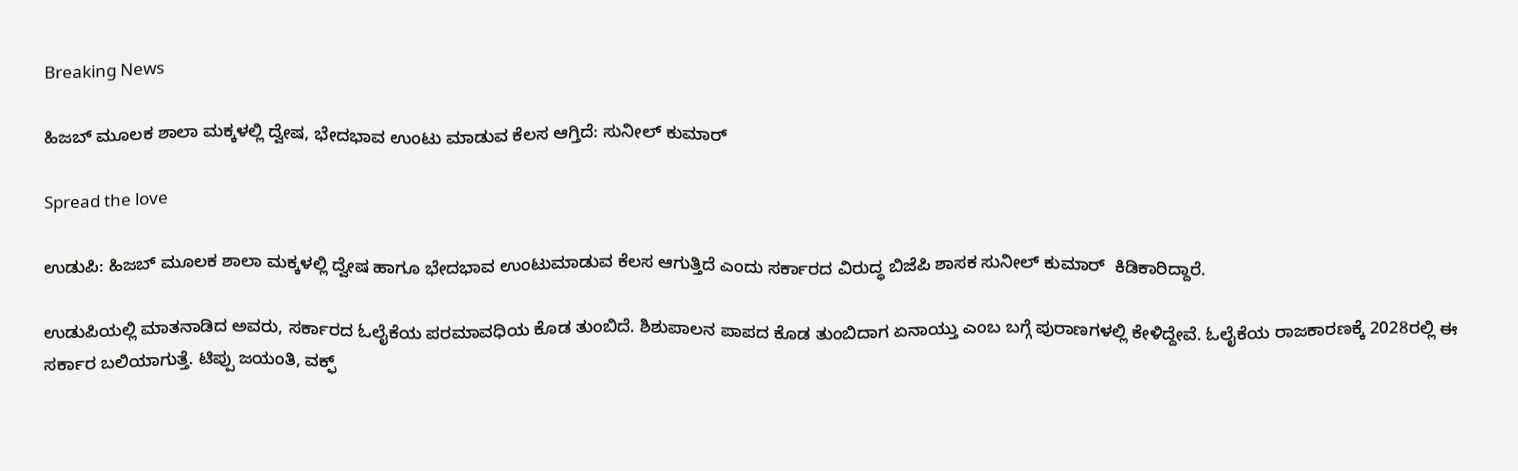Breaking News

ಹಿಜಬ್‌ ಮೂಲಕ ಶಾಲಾ ಮಕ್ಕಳಲ್ಲಿ ದ್ವೇಷ, ಭೇದಭಾವ ಉಂಟು ಮಾಡುವ ಕೆಲಸ ಆಗ್ತಿದೆ: ಸುನೀಲ್‌ ಕುಮಾರ್‌

Spread the love

ಉಡುಪಿ: ಹಿಜಬ್ ಮೂಲಕ ಶಾಲಾ ಮಕ್ಕಳಲ್ಲಿ ದ್ವೇಷ ಹಾಗೂ ಭೇದಭಾವ ಉಂಟುಮಾಡುವ ಕೆಲಸ ಆಗುತ್ತಿದೆ ಎಂದು ಸರ್ಕಾರದ ವಿರುದ್ಧ ಬಿಜೆಪಿ ಶಾಸಕ ಸುನೀಲ್‌ ಕುಮಾರ್‌  ಕಿಡಿಕಾರಿದ್ದಾರೆ.

ಉಡುಪಿಯಲ್ಲಿ ಮಾತನಾಡಿದ ಅವರು, ಸರ್ಕಾರದ ಓಲೈಕೆಯ ಪರಮಾವಧಿಯ ಕೊಡ ತುಂಬಿದೆ. ಶಿಶುಪಾಲನ ಪಾಪದ ಕೊಡ ತುಂಬಿದಾಗ ಏನಾಯ್ತು ಎಂಬ ಬಗ್ಗೆ ಪುರಾಣಗಳಲ್ಲಿ ಕೇಳಿದ್ದೇವೆ. ಓಲೈಕೆಯ ರಾಜಕಾರಣಕ್ಕೆ 2028ರಲ್ಲಿ ಈ‌ ಸರ್ಕಾರ ಬಲಿಯಾಗುತ್ತೆ. ಟಿಪ್ಪು ಜಯಂತಿ, ವಕ್ಫ್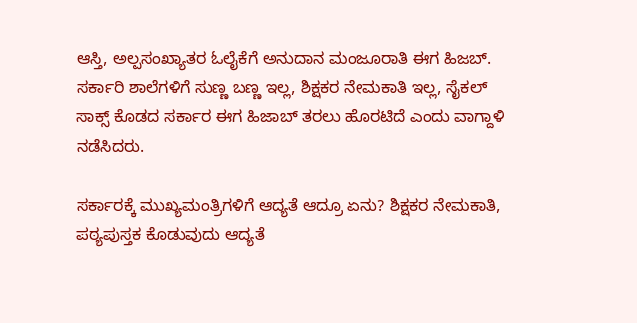ಆಸ್ತಿ, ಅಲ್ಪಸಂಖ್ಯಾತರ ಓಲೈಕೆಗೆ ಅನುದಾನ ಮಂಜೂರಾತಿ ಈಗ ಹಿಜಬ್. ಸರ್ಕಾರಿ ಶಾಲೆಗಳಿಗೆ ಸುಣ್ಣ ಬಣ್ಣ ಇಲ್ಲ, ಶಿಕ್ಷಕರ ನೇಮಕಾತಿ ಇಲ್ಲ, ಸೈಕಲ್ ಸಾಕ್ಸ್ ಕೊಡದ ಸರ್ಕಾರ ಈಗ ಹಿಜಾಬ್ ತರಲು ಹೊರಟಿದೆ ಎಂದು ವಾಗ್ದಾಳಿ ನಡೆಸಿದರು.

ಸರ್ಕಾರಕ್ಕೆ ಮುಖ್ಯಮಂತ್ರಿಗಳಿಗೆ ಆದ್ಯತೆ ಆದ್ರೂ ಏನು? ಶಿಕ್ಷಕರ ನೇಮಕಾತಿ, ಪಠ್ಯಪುಸ್ತಕ ಕೊಡುವುದು‌ ಆದ್ಯತೆ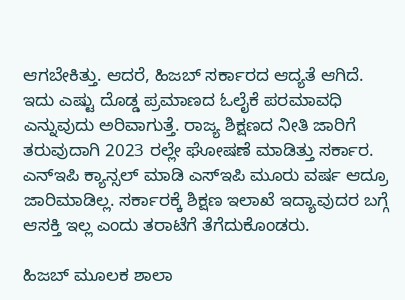ಆಗಬೇಕಿತ್ತು. ಆದರೆ, ಹಿಜಬ್ ಸರ್ಕಾರದ ಆದ್ಯತೆ ಆಗಿದೆ. ಇದು‌ ಎಷ್ಟು ದೊಡ್ಡ ಪ್ರಮಾಣದ ಓಲೈಕೆ ಪರಮಾವಧಿ ಎನ್ನುವುದು ಅರಿವಾಗುತ್ತೆ. ರಾಜ್ಯ ಶಿಕ್ಷಣದ ನೀತಿ ಜಾರಿಗೆ ತರುವುದಾಗಿ 2023 ರಲ್ಲೇ ಘೋಷಣೆ ಮಾಡಿತ್ತು ಸರ್ಕಾರ. ಎನ್‌ಇಪಿ ಕ್ಯಾನ್ಸಲ್ ಮಾಡಿ ಎಸ್‌ಇಪಿ ಮೂರು ವರ್ಷ ಆದ್ರೂ ಜಾರಿಮಾಡಿಲ್ಲ. ಸರ್ಕಾರಕ್ಕೆ ಶಿಕ್ಷಣ ಇಲಾಖೆ ಇದ್ಯಾವುದರ ಬಗ್ಗೆ ಆಸಕ್ತಿ ಇಲ್ಲ ಎಂದು ತರಾಟೆಗೆ ತೆಗೆದುಕೊಂಡರು.

ಹಿಜಬ್ ಮೂಲಕ ಶಾಲಾ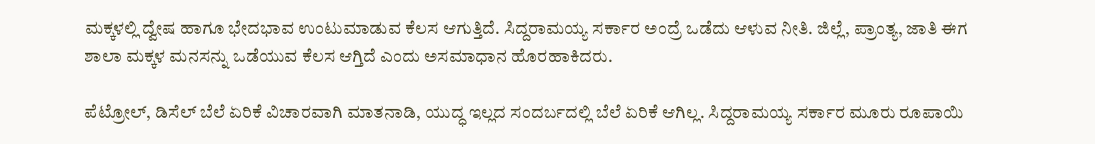ಮಕ್ಕಳಲ್ಲಿ ದ್ವೇಷ ಹಾಗೂ ಭೇದಭಾವ ಉಂಟುಮಾಡುವ ಕೆಲಸ ಆಗುತ್ತಿದೆ. ಸಿದ್ದರಾಮಯ್ಯ ಸರ್ಕಾರ ಅಂದ್ರೆ ಒಡೆದು ಆಳುವ ನೀತಿ. ಜಿಲ್ಲೆ, ಪ್ರಾಂತ್ಯ, ಜಾತಿ ಈಗ ಶಾಲಾ ಮಕ್ಕಳ ಮನಸನ್ನು ಒಡೆಯುವ ಕೆಲಸ ಆಗ್ತಿದೆ ಎಂದು ಅಸಮಾಧಾನ ಹೊರಹಾಕಿದರು.

ಪೆಟ್ರೋಲ್, ಡಿಸೆಲ್ ಬೆಲೆ ಏರಿಕೆ ವಿಚಾರವಾಗಿ ಮಾತನಾಡಿ, ಯುದ್ಧ ಇಲ್ಲದ ಸಂದರ್ಬದಲ್ಲಿ ‌ಬೆಲೆ ಏರಿಕೆ ಆಗಿಲ್ಲ. ಸಿದ್ದರಾಮಯ್ಯ ಸರ್ಕಾರ ಮೂರು ರೂಪಾಯಿ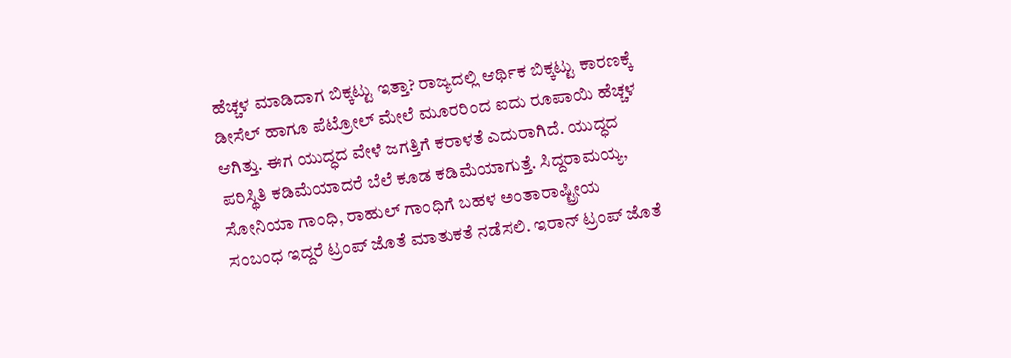ಹೆಚ್ಚಳ ಮಾಡಿದಾಗ ಬಿಕ್ಕಟ್ಟು ಇತ್ತಾ? ರಾಜ್ಯದಲ್ಲಿ ಆರ್ಥಿಕ ಬಿಕ್ಕಟ್ಟು ಕಾರಣಕ್ಕೆ‌ ಡೀಸೆಲ್ ಹಾಗೂ ಪೆಟ್ರೋಲ್ ಮೇಲೆ ಮೂರರಿಂದ ಐದು ರೂಪಾಯಿ ಹೆಚ್ಚಳ ಆಗಿತ್ತು. ಈಗ ಯುದ್ಧದ ವೇಳೆ ಜಗತ್ತಿಗೆ ಕರಾಳತೆ ಎದುರಾಗಿದೆ. ಯುದ್ಧದ ಪರಿಸ್ಥಿತಿ ಕಡಿಮೆಯಾದರೆ ಬೆಲೆ ಕೂಡ ಕಡಿಮೆಯಾಗುತ್ತೆ. ಸಿದ್ದರಾಮಯ್ಯ, ಸೋನಿಯಾ ಗಾಂಧಿ, ರಾಹುಲ್ ಗಾಂಧಿಗೆ ಬಹಳ ಅಂತಾರಾಷ್ಟ್ರೀಯ ಸಂಬಂಧ ಇದ್ದರೆ ಟ್ರಂಪ್ ಜೊತೆ ಮಾತುಕತೆ ನಡೆಸಲಿ. ಇರಾನ್ ಟ್ರಂಪ್ ಜೊತೆ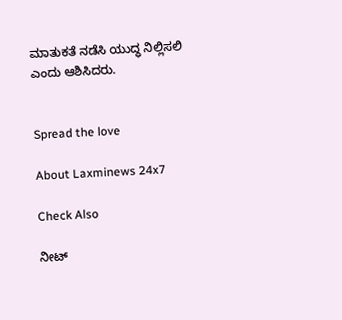ಮಾತುಕತೆ ನಡೆಸಿ ಯುದ್ಧ ನಿಲ್ಲಿಸಲಿ ಎಂದು ಆಶಿಸಿದರು.


Spread the love

About Laxminews 24x7

Check Also

ನೀಟ್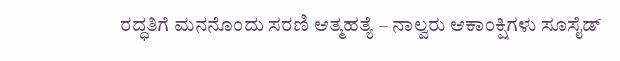ರದ್ಧತಿಗೆ ಮನನೊಂದು ಸರಣಿ ಆತ್ಮಹತ್ಯೆ – ನಾಲ್ವರು ಆಕಾಂಕ್ಷಿಗಳು ಸೂಸೈಡ್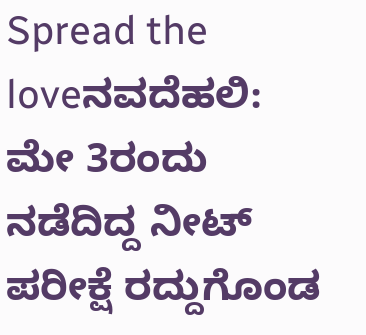Spread the loveನವದೆಹಲಿ: ಮೇ 3ರಂದು ನಡೆದಿದ್ದ ನೀಟ್ ಪರೀಕ್ಷೆ ರದ್ದುಗೊಂಡ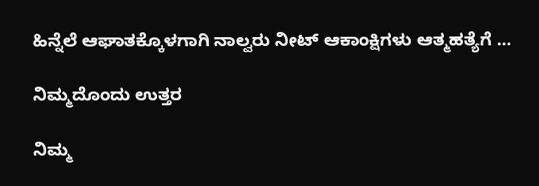ಹಿನ್ನೆಲೆ ಆಘಾತಕ್ಕೊಳಗಾಗಿ ನಾಲ್ವರು ನೀಟ್ ಆಕಾಂಕ್ಷಿಗಳು ಆತ್ಮಹತ್ಯೆಗೆ …

ನಿಮ್ಮದೊಂದು ಉತ್ತರ

ನಿಮ್ಮ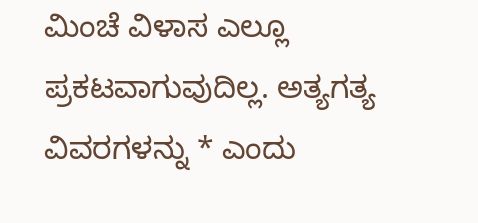ಮಿಂಚೆ ವಿಳಾಸ ಎಲ್ಲೂ ಪ್ರಕಟವಾಗುವುದಿಲ್ಲ. ಅತ್ಯಗತ್ಯ ವಿವರಗಳನ್ನು * ಎಂದು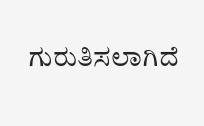ಗುರುತಿಸಲಾಗಿದೆ